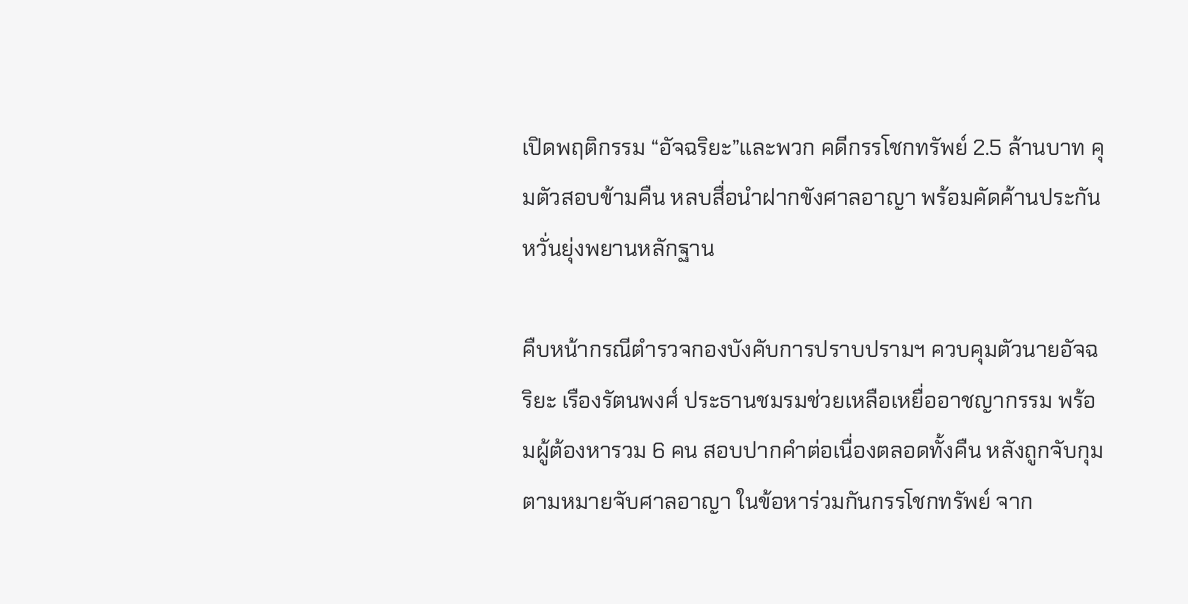เปิดพฤติกรรม “อัจฉริยะ”และพวก คดีกรรโชกทรัพย์ 2.5 ล้านบาท คุมตัวสอบข้ามคืน หลบสื่อนำฝากขังศาลอาญา พร้อมคัดค้านประกัน หวั่นยุ่งพยานหลักฐาน

คืบหน้ากรณีตำรวจกองบังคับการปราบปรามฯ ควบคุมตัวนายอัจฉริยะ เรืองรัตนพงศ์ ประธานชมรมช่วยเหลือเหยื่ออาชญากรรม พร้อมผู้ต้องหารวม 6 คน สอบปากคำต่อเนื่องตลอดทั้งคืน หลังถูกจับกุมตามหมายจับศาลอาญา ในข้อหาร่วมกันกรรโชกทรัพย์ จาก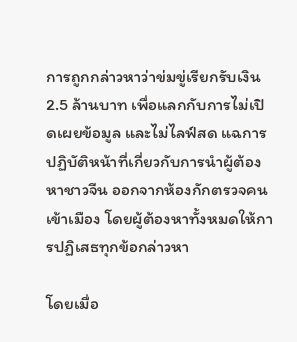การถูกกล่าวหาว่าข่มขู่เรียกรับเงิน 2.5 ล้านบาท เพื่อแลกกับการไม่เปิดเผยข้อมูล และไม่ไลฟ์สด แฉการปฏิบัติหน้าที่เกี่ยวกับการนำผู้ต้องหาชาวจีน ออกจากห้องกักตรวจคนเข้าเมือง โดยผู้ต้องหาทั้งหมดให้การปฏิเสธทุกข้อกล่าวหา

โดยเมื่อ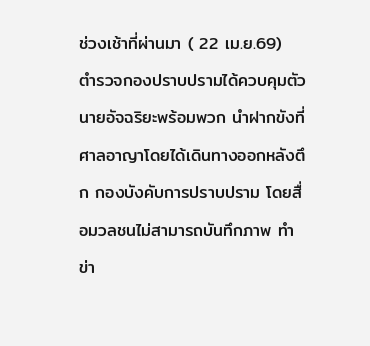ช่วงเช้าที่ผ่านมา ( 22 เม.ย.69)  ตำรวจกองปราบปรามได้ควบคุมตัว นายอัจฉริยะพร้อมพวก นำฝากขังที่ศาลอาญาโดยได้เดินทางออกหลังตึก กองบังคับการปราบปราม โดยสื่อมวลชนไม่สามารถบันทึกภาพ ทำข่า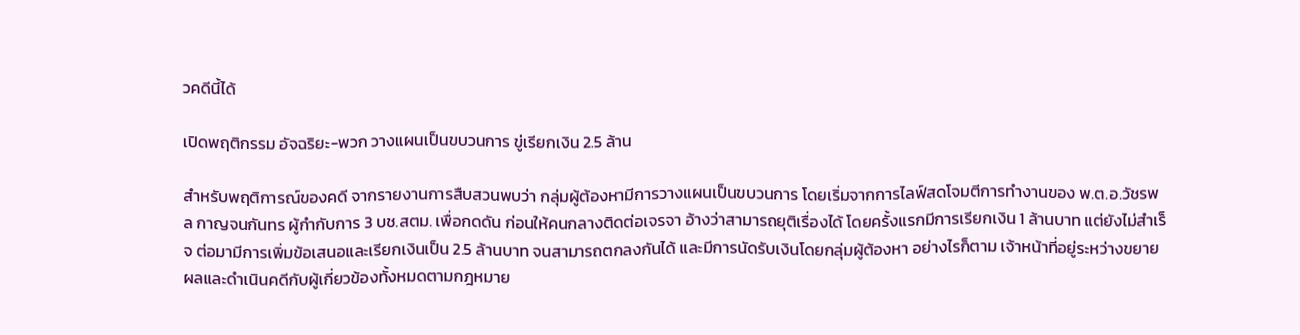วคดีนี้ได้

เปิดพฤติกรรม อัจฉริยะ-พวก วางแผนเป็นขบวนการ ขู่เรียกเงิน 2.5 ล้าน

สำหรับพฤติการณ์ของคดี จากรายงานการสืบสวนพบว่า กลุ่มผู้ต้องหามีการวางแผนเป็นขบวนการ โดยเริ่มจากการไลฟ์สดโจมตีการทำงานของ พ.ต.อ.วัชรพล กาญจนกันทร ผู้กำกับการ 3 บช.สตม. เพื่อกดดัน ก่อนให้คนกลางติดต่อเจรจา อ้างว่าสามารถยุติเรื่องได้ โดยครั้งแรกมีการเรียกเงิน 1 ล้านบาท แต่ยังไม่สำเร็จ ต่อมามีการเพิ่มข้อเสนอและเรียกเงินเป็น 2.5 ล้านบาท จนสามารถตกลงกันได้ และมีการนัดรับเงินโดยกลุ่มผู้ต้องหา อย่างไรก็ตาม เจ้าหน้าที่อยู่ระหว่างขยายผลและดำเนินคดีกับผู้เกี่ยวข้องทั้งหมดตามกฎหมาย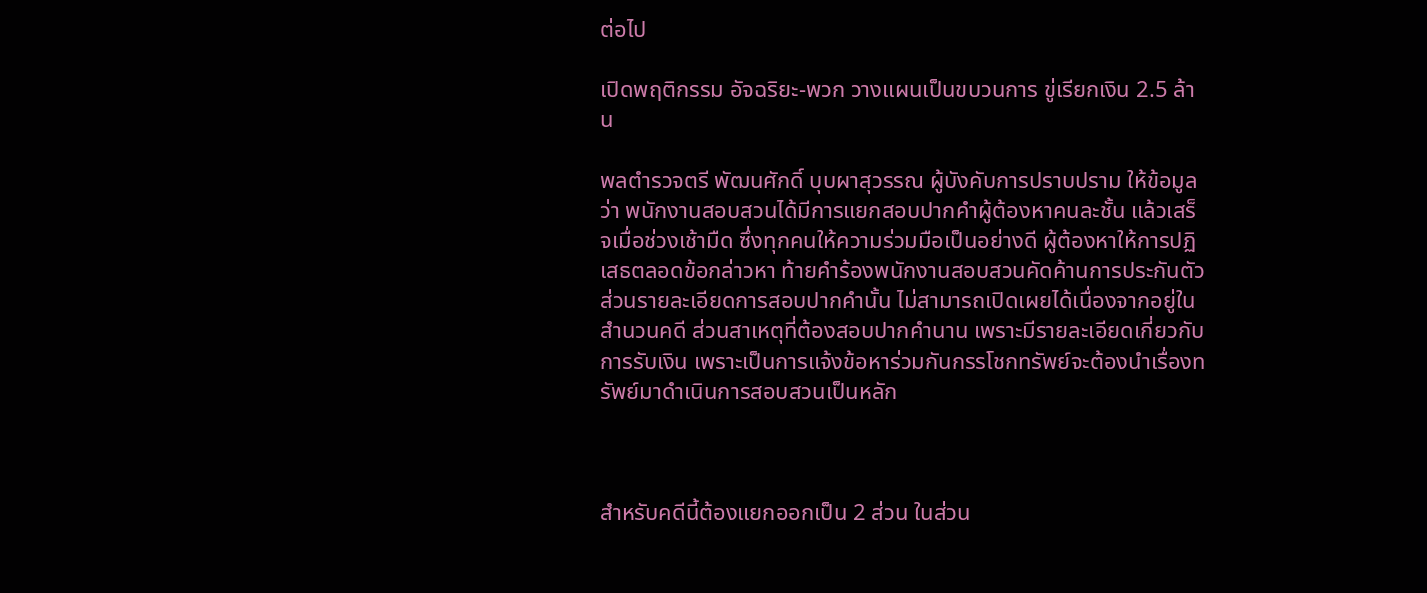ต่อไป

เปิดพฤติกรรม อัจฉริยะ-พวก วางแผนเป็นขบวนการ ขู่เรียกเงิน 2.5 ล้าน

พลตำรวจตรี พัฒนศักดิ์ บุบผาสุวรรณ ผู้บังคับการปราบปราม ให้ข้อมูลว่า พนักงานสอบสวนได้มีการแยกสอบปากคำผู้ต้องหาคนละชั้น แล้วเสร็จเมื่อช่วงเช้ามืด ซึ่งทุกคนให้ความร่วมมือเป็นอย่างดี ผู้ต้องหาให้การปฏิเสธตลอดข้อกล่าวหา ท้ายคำร้องพนักงานสอบสวนคัดค้านการประกันตัว ส่วนรายละเอียดการสอบปากคำนั้น ไม่สามารถเปิดเผยได้เนื่องจากอยู่ในสำนวนคดี ส่วนสาเหตุที่ต้องสอบปากคำนาน เพราะมีรายละเอียดเกี่ยวกับการรับเงิน เพราะเป็นการแจ้งข้อหาร่วมกันกรรโชกทรัพย์จะต้องนำเรื่องทรัพย์มาดำเนินการสอบสวนเป็นหลัก



สำหรับคดีนี้ต้องแยกออกเป็น 2 ส่วน ในส่วน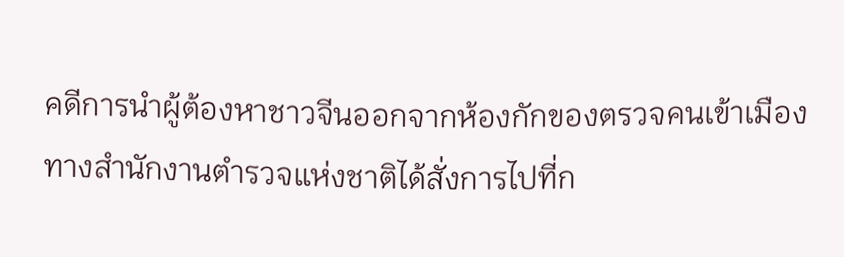คดีการนำผู้ต้องหาชาวจีนออกจากห้องกักของตรวจคนเข้าเมือง ทางสำนักงานตำรวจแห่งชาติได้สั่งการไปที่ก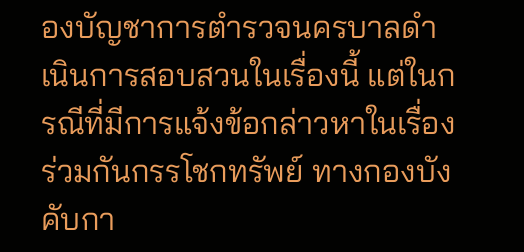องบัญชาการตำรวจนครบาลดำเนินการสอบสวนในเรื่องนี้ แต่ในกรณีที่มีการแจ้งข้อกล่าวหาในเรื่องร่วมกันกรรโชกทรัพย์ ทางกองบังคับกา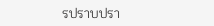รปราบปรา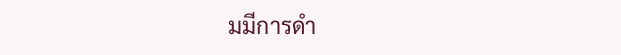มมีการดำ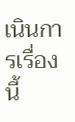เนินการเรื่องนี้